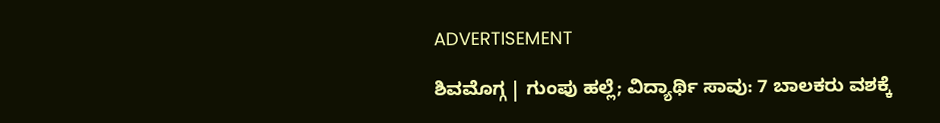ADVERTISEMENT

ಶಿವಮೊಗ್ಗ | ಗುಂಪು ಹಲ್ಲೆ; ವಿದ್ಯಾರ್ಥಿ ಸಾವು: 7 ಬಾಲಕರು ವಶಕ್ಕೆ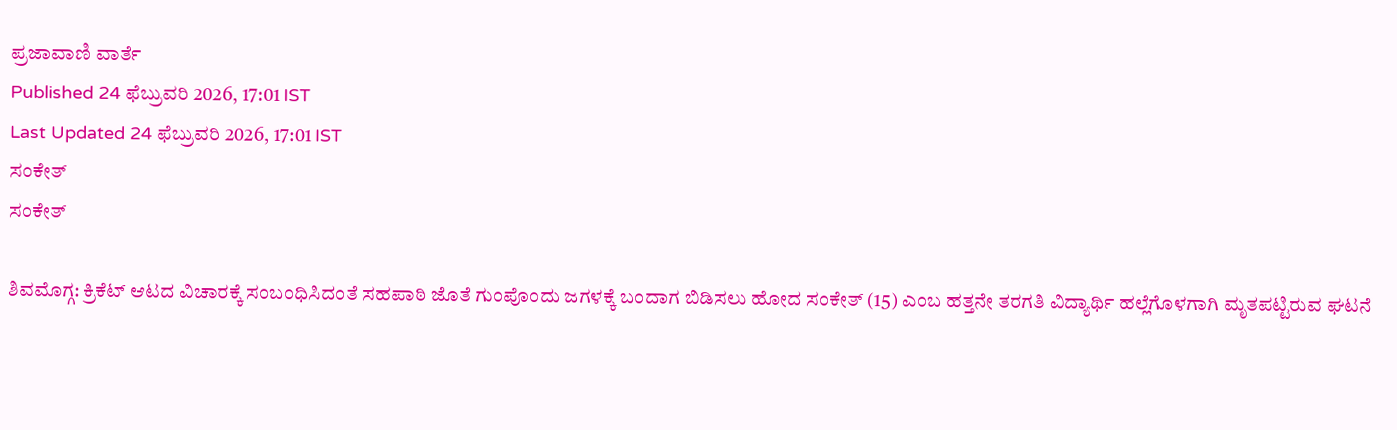ಪ್ರಜಾವಾಣಿ ವಾರ್ತೆ
Published 24 ಫೆಬ್ರುವರಿ 2026, 17:01 IST
Last Updated 24 ಫೆಬ್ರುವರಿ 2026, 17:01 IST
ಸಂಕೇತ್
ಸಂಕೇತ್

ಶಿವಮೊಗ್ಗ: ಕ್ರಿಕೆಟ್ ಆಟದ ವಿಚಾರಕ್ಕೆ ಸಂಬಂಧಿಸಿದಂತೆ ಸಹಪಾಠಿ ಜೊತೆ ಗುಂಪೊಂದು ಜಗಳಕ್ಕೆ ಬಂದಾಗ ಬಿಡಿಸಲು ಹೋದ ಸಂಕೇತ್‌ (15) ಎಂಬ ಹತ್ತನೇ ತರಗತಿ ವಿದ್ಯಾರ್ಥಿ ಹಲ್ಲೆಗೊಳಗಾಗಿ ಮೃತಪಟ್ಟಿರುವ ಘಟನೆ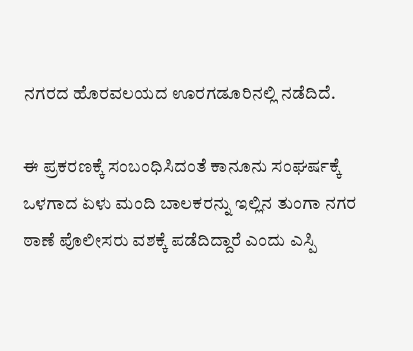ನಗರದ ಹೊರವಲಯದ ಊರಗಡೂರಿನಲ್ಲಿ ನಡೆದಿದೆ.

ಈ ಪ್ರಕರಣಕ್ಕೆ ಸಂಬಂಧಿಸಿದಂತೆ ಕಾನೂನು ಸಂಘರ್ಷಕ್ಕೆ ಒಳಗಾದ ಏಳು ಮಂದಿ ಬಾಲಕರನ್ನು ಇಲ್ಲಿನ ತುಂಗಾ ನಗರ ಠಾಣೆ ಪೊಲೀಸರು ವಶಕ್ಕೆ ಪಡೆದಿದ್ದಾರೆ ಎಂದು ಎಸ್ಪಿ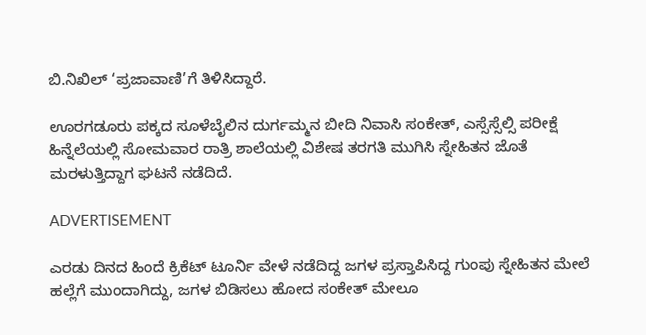ಬಿ.ನಿಖಿಲ್ ‘ಪ್ರಜಾವಾಣಿ’ಗೆ ತಿಳಿಸಿದ್ದಾರೆ.

ಊರಗಡೂರು ಪಕ್ಕದ ಸೂಳೆಬೈಲಿನ ದುರ್ಗಮ್ಮನ ಬೀದಿ ನಿವಾಸಿ ಸಂಕೇತ್, ಎಸ್ಸೆಸ್ಸೆಲ್ಸಿ ಪರೀಕ್ಷೆ ಹಿನ್ನೆಲೆಯಲ್ಲಿ ಸೋಮವಾರ ರಾತ್ರಿ ಶಾಲೆಯಲ್ಲಿ ವಿಶೇಷ ತರಗತಿ ಮುಗಿಸಿ ಸ್ನೇಹಿತನ ಜೊತೆ ಮರಳುತ್ತಿದ್ದಾಗ ಘಟನೆ ನಡೆದಿದೆ.

ADVERTISEMENT

ಎರಡು ದಿನದ ಹಿಂದೆ ಕ್ರಿಕೆಟ್ ಟೂರ್ನಿ ವೇಳೆ ನಡೆದಿದ್ದ ಜಗಳ ಪ್ರಸ್ತಾಪಿಸಿದ್ದ ಗುಂಪು ಸ್ನೇಹಿತನ ಮೇಲೆ ಹಲ್ಲೆಗೆ ಮುಂದಾಗಿದ್ದು, ಜಗಳ ಬಿಡಿಸಲು ಹೋದ ಸಂಕೇತ್‌ ಮೇಲೂ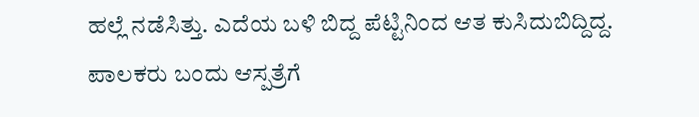ಹಲ್ಲೆ ನಡೆಸಿತ್ತು. ಎದೆಯ ಬಳಿ ಬಿದ್ದ ಪೆಟ್ಟಿನಿಂದ ಆತ ಕುಸಿದುಬಿದ್ದಿದ್ದ. ಪಾಲಕರು ಬಂದು ಆಸ್ಪತ್ರೆಗೆ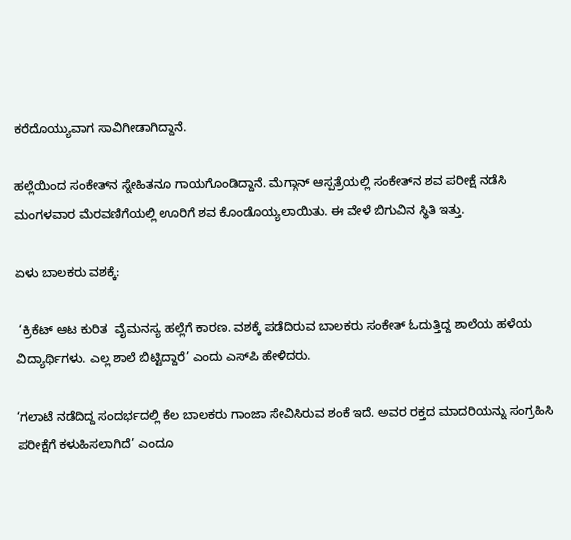ಕರೆದೊಯ್ಯುವಾಗ ಸಾವಿಗೀಡಾಗಿದ್ದಾನೆ.

ಹಲ್ಲೆಯಿಂದ ಸಂಕೇತ್‌ನ ಸ್ನೇಹಿತನೂ ಗಾಯಗೊಂಡಿದ್ದಾನೆ. ಮೆಗ್ಗಾನ್‌ ಆಸ್ಪತ್ರೆಯಲ್ಲಿ ಸಂಕೇತ್‌ನ ಶವ ಪರೀಕ್ಷೆ ನಡೆಸಿ ಮಂಗಳವಾರ ಮೆರವಣಿಗೆಯಲ್ಲಿ ಊರಿಗೆ ಶವ ಕೊಂಡೊಯ್ಯಲಾಯಿತು. ಈ ವೇಳೆ ಬಿಗುವಿನ ಸ್ಥಿತಿ ಇತ್ತು.

ಏಳು ಬಾಲಕರು ವಶಕ್ಕೆ:

 ‘ಕ್ರಿಕೆಟ್‌ ಆಟ ಕುರಿತ  ವೈಮನಸ್ಯ ಹಲ್ಲೆಗೆ ಕಾರಣ. ವಶಕ್ಕೆ ಪಡೆದಿರುವ ಬಾಲಕರು ಸಂಕೇತ್‌ ಓದುತ್ತಿದ್ದ ಶಾಲೆಯ ಹಳೆಯ ವಿದ್ಯಾರ್ಥಿಗಳು. ಎಲ್ಲ ಶಾಲೆ ಬಿಟ್ಟಿದ್ದಾರೆ’ ಎಂದು ಎಸ್‌ಪಿ ಹೇಳಿದರು.

‘ಗಲಾಟೆ ನಡೆದಿದ್ದ ಸಂದರ್ಭದಲ್ಲಿ ಕೆಲ ಬಾಲಕರು ಗಾಂಜಾ ಸೇವಿಸಿರುವ ಶಂಕೆ ಇದೆ. ಅವರ ರಕ್ತದ ಮಾದರಿಯನ್ನು ಸಂಗ್ರಹಿಸಿ ಪರೀಕ್ಷೆಗೆ ಕಳುಹಿಸಲಾಗಿದೆ’ ಎಂದೂ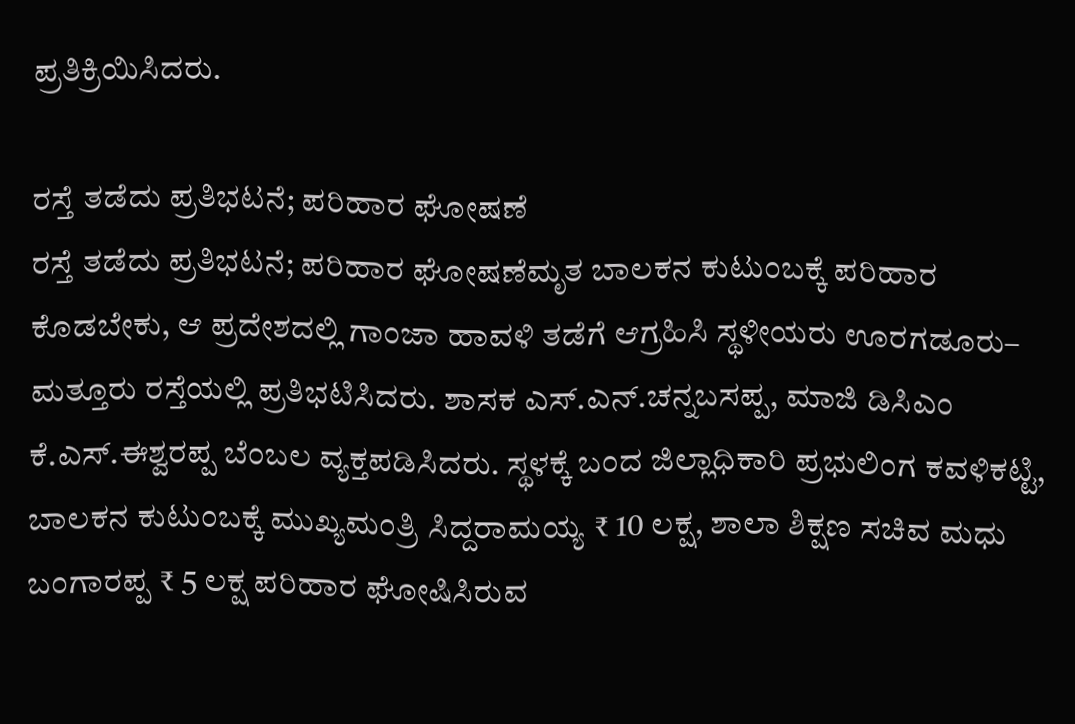ಪ್ರತಿಕ್ರಿಯಿಸಿದರು.

ರಸ್ತೆ ತಡೆದು ಪ್ರತಿಭಟನೆ; ಪರಿಹಾರ ಘೋಷಣೆ
ರಸ್ತೆ ತಡೆದು ಪ್ರತಿಭಟನೆ; ಪರಿಹಾರ ಘೋಷಣೆಮೃತ ಬಾಲಕನ ಕುಟುಂಬಕ್ಕೆ ಪರಿಹಾರ ಕೊಡಬೇಕು, ಆ ಪ್ರದೇಶದಲ್ಲಿ ಗಾಂಜಾ ಹಾವಳಿ ತಡೆಗೆ ಆಗ್ರಹಿಸಿ ಸ್ಥಳೀಯರು ಊರಗಡೂರು– ಮತ್ತೂರು ರಸ್ತೆಯಲ್ಲಿ ಪ್ರತಿಭಟಿಸಿದರು. ಶಾಸಕ ಎಸ್.ಎನ್‌.ಚನ್ನಬಸಪ್ಪ, ಮಾಜಿ ಡಿಸಿಎಂ ಕೆ.ಎಸ್.ಈಶ್ವರಪ್ಪ ಬೆಂಬಲ ವ್ಯಕ್ತಪಡಿಸಿದರು. ಸ್ಥಳಕ್ಕೆ ಬಂದ ಜಿಲ್ಲಾಧಿಕಾರಿ ಪ್ರಭುಲಿಂಗ ಕವಳಿಕಟ್ಟಿ, ಬಾಲಕನ ಕುಟುಂಬಕ್ಕೆ ಮುಖ್ಯಮಂತ್ರಿ ಸಿದ್ದರಾಮಯ್ಯ ₹ 10 ಲಕ್ಷ, ಶಾಲಾ ಶಿಕ್ಷಣ ಸಚಿವ ಮಧು ಬಂಗಾರಪ್ಪ ₹ 5 ಲಕ್ಷ ಪರಿಹಾರ ಘೋಷಿಸಿರುವ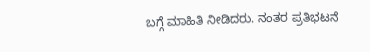ಬಗ್ಗೆ ಮಾಹಿತಿ ನೀಡಿದರು. ನಂತರ ಪ್ರತಿಭಟನೆ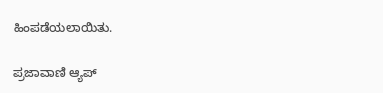ಹಿಂಪಡೆಯಲಾಯಿತು.

ಪ್ರಜಾವಾಣಿ ಆ್ಯಪ್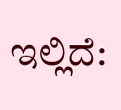ಇಲ್ಲಿದೆ: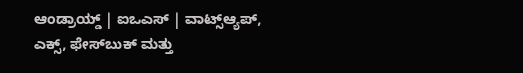ಆಂಡ್ರಾಯ್ಡ್ | ಐಒಎಸ್ | ವಾಟ್ಸ್ಆ್ಯಪ್, ಎಕ್ಸ್, ಫೇಸ್‌ಬುಕ್ ಮತ್ತು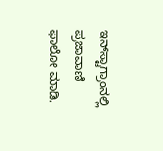ಇನ್‌ಸ್ಟಾಗ್ರಾಂನಲ್ಲಿ ಪ್ರಜಾವಾಣಿ ಫಾಲೋ ಮಾಡಿ.